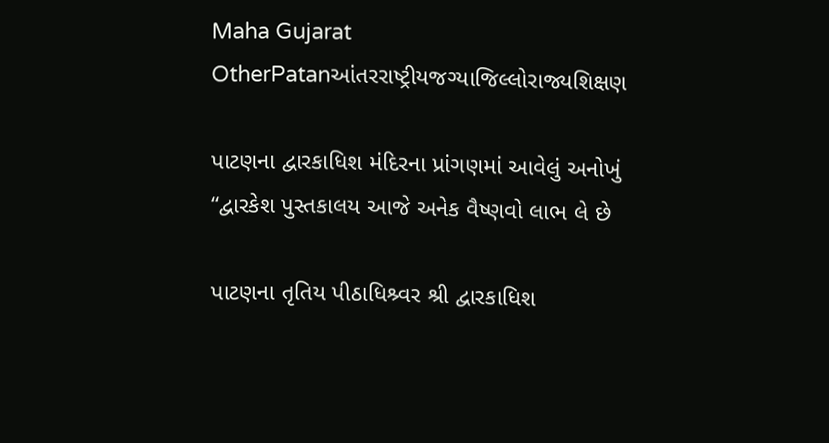Maha Gujarat
OtherPatanઆંતરરાષ્ટ્રીયજગ્યાજિલ્લોરાજ્યશિક્ષણ

પાટણના દ્વારકાધિશ મંદિરના પ્રાંગણમાં આવેલું અનોખું “દ્વારકેશ પુસ્તકાલય આજે અનેક વૈષ્ણવો લાભ લે છે

પાટણના તૃતિય પીઠાધિશ્ર્વર શ્રી દ્વારકાધિશ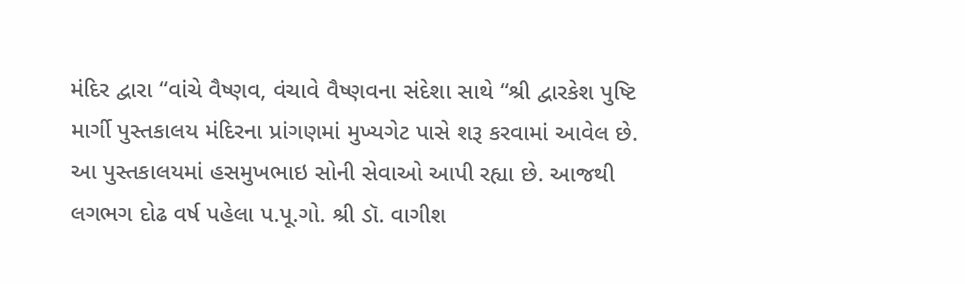મંદિર દ્વારા “વાંચે વૈષ્ણવ, વંચાવે વૈષ્ણવના સંદેશા સાથે “શ્રી દ્વારકેશ પુષ્ટિ માર્ગી પુસ્તકાલય મંદિરના પ્રાંગણમાં મુખ્યગેટ પાસે શરૂ કરવામાં આવેલ છે. આ પુસ્તકાલયમાં હસમુખભાઇ સોની સેવાઓ આપી રહ્યા છે. આજથી લગભગ દોઢ વર્ષ પહેલા પ.પૂ.ગો. શ્રી ડૉ. વાગીશ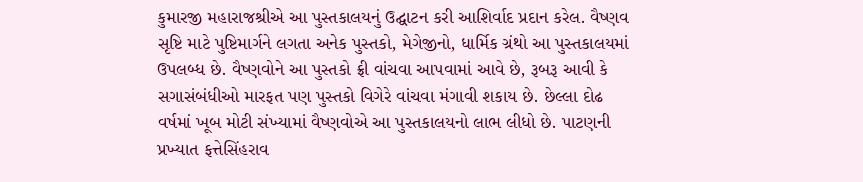કુમારજી મહારાજશ્રીએ આ પુસ્તકાલયનું ઉદ્ઘાટન કરી આશિર્વાદ પ્રદાન કરેલ. વૈષ્ણવ સૃષ્ટિ માટે પુષ્ટિમાર્ગને લગતા અનેક પુસ્તકો, મેગેજીનો, ધાર્મિક ગ્રંથો આ પુસ્તકાલયમાં ઉપલબ્ધ છે. વૈષ્ણવોને આ પુસ્તકો ફ્રી વાંચવા આપવામાં આવે છે, રૂબરૂ આવી કે સગાસંબંધીઓ મારફત પણ પુસ્તકો વિગેરે વાંચવા મંગાવી શકાય છે. છેલ્લા દોઢ વર્ષમાં ખૂબ મોટી સંખ્યામાં વૈષ્ણવોએ આ પુસ્તકાલયનો લાભ લીધો છે. પાટણની પ્રખ્યાત ફત્તેસિંહરાવ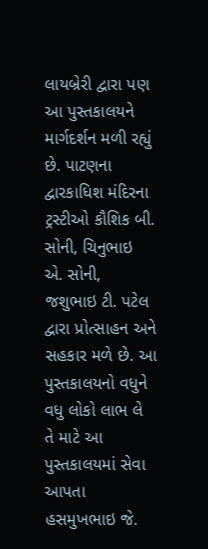લાયબ્રેરી દ્વારા પણ આ પુસ્તકાલયને માર્ગદર્શન મળી રહ્યું છે. પાટણના દ્વારકાધિશ મંદિરના ટ્રસ્ટીઓ કૌશિક બી. સોની, ચિનુભાઇ એ. સોની, જશુભાઇ ટી. પટેલ દ્વારા પ્રોત્સાહન અને સહકાર મળે છે. આ પુસ્તકાલયનો વધુને વધુ લોકો લાભ લે તે માટે આ પુસ્તકાલયમાં સેવા આપતા હસમુખભાઇ જે.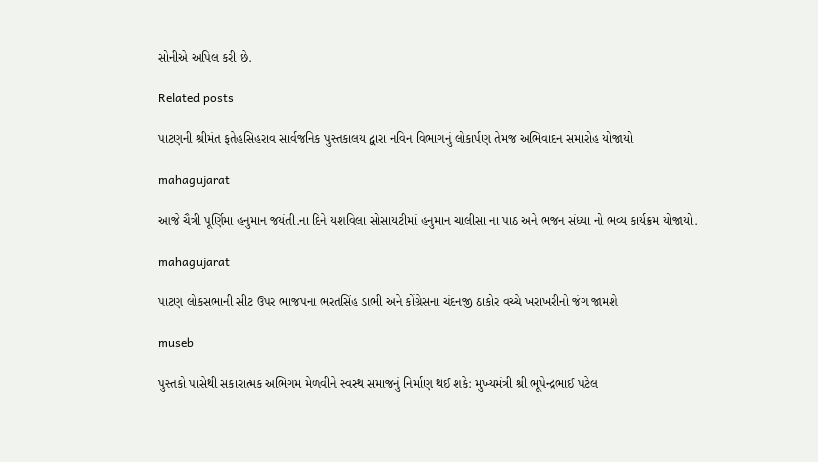સોનીએ અપિલ કરી છે.

Related posts

પાટણની શ્રીમંત ફતેહસિહરાવ સાર્વજનિક પુસ્તકાલય દ્વારા નવિન વિભાગનું લોકાર્પણ તેમજ અભિવાદન સમારોહ યોજાયો

mahagujarat

આજે ચૈત્રી પૂર્ણિમા હનુમાન જયંતી.ના દિને યશવિલા સોસાયટીમાં હનુમાન ચાલીસા ના પાઠ અને ભજન સંધ્યા નો ભવ્ય કાર્યક્રમ યોજાયો.

mahagujarat

પાટણ લોકસભાની સીટ ઉપર ભાજપના ભરતસિંહ ડાભી અને કોંગ્રેસના ચંદનજી ઠાકોર વચ્ચે ખરાખરીનો જંગ જામશે

museb

પુસ્તકો પાસેથી સકારાત્મક અભિગમ મેળવીને સ્વસ્થ સમાજનું નિર્માણ થઈ શકે: મુખ્યમંત્રી શ્રી ભૂપેન્દ્રભાઈ પટેલ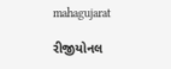mahagujarat

રીજીયોનલ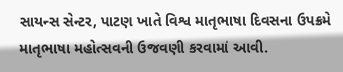સાયન્સ સેન્ટર, પાટણ ખાતે વિશ્વ માતૃભાષા દિવસના ઉપક્રમે માતૃભાષા મહોત્સવની ઉજવણી કરવામાં આવી.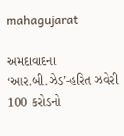mahagujarat

અમદાવાદના ‘આર.બી.ઝેડ’-હરિત ઝવેરી 100 કરોડનો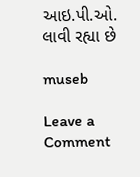આઇ.પી.ઓ. લાવી રહ્યા છે

museb

Leave a Comment